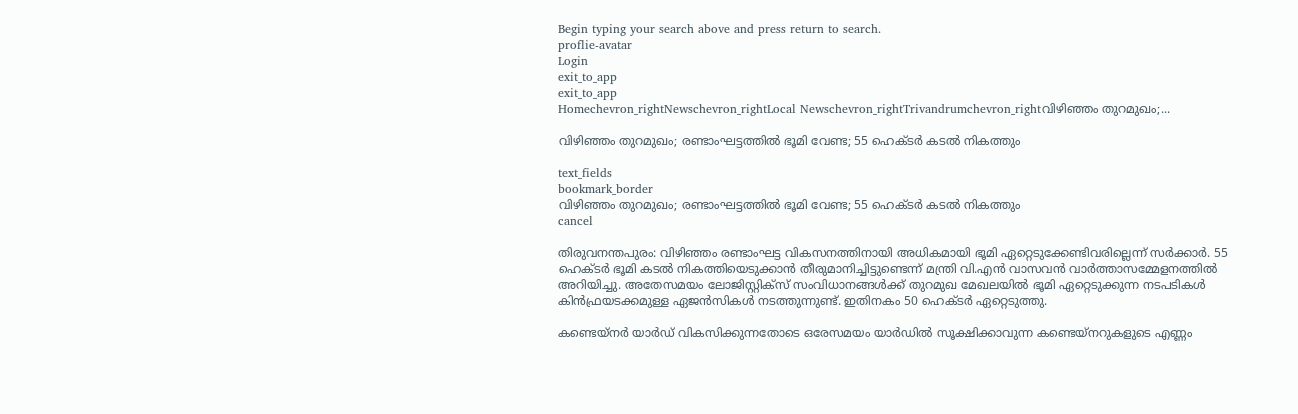Begin typing your search above and press return to search.
proflie-avatar
Login
exit_to_app
exit_to_app
Homechevron_rightNewschevron_rightLocal Newschevron_rightTrivandrumchevron_rightവിഴിഞ്ഞം തുറമുഖം;...

വിഴിഞ്ഞം തുറമുഖം; രണ്ടാംഘട്ടത്തിൽ ഭൂമി വേണ്ട; 55 ഹെക്ടർ കടൽ നികത്തും

text_fields
bookmark_border
വിഴിഞ്ഞം തുറമുഖം; രണ്ടാംഘട്ടത്തിൽ ഭൂമി വേണ്ട; 55 ഹെക്ടർ കടൽ നികത്തും
cancel

തിരുവനന്തപുരം: വിഴിഞ്ഞം രണ്ടാംഘട്ട വികസനത്തിനായി അധികമായി ഭൂമി ഏറ്റെടുക്കേണ്ടിവരില്ലെന്ന് സർക്കാർ. 55 ഹെക്ടര്‍ ഭൂമി കടല്‍ നികത്തിയെടുക്കാൻ തീരുമാനിച്ചിട്ടുണ്ടെന്ന് മന്ത്രി വി.എൻ വാസവൻ വാർത്താസമ്മേളനത്തിൽ അറിയിച്ചു. അതേസമയം ലോജിസ്റ്റിക്സ് സംവിധാനങ്ങൾക്ക് തുറമുഖ മേഖലയിൽ ഭൂമി ഏറ്റെടുക്കുന്ന നടപടികൾ കിൻഫ്രയടക്കമുള്ള ഏജൻസികൾ നടത്തുന്നുണ്ട്. ഇതിനകം 50 ഹെക്ടർ ഏറ്റെടുത്തു.

കണ്ടെയ്നര്‍ യാര്‍ഡ് വികസിക്കുന്നതോടെ ഒരേസമയം യാര്‍ഡില്‍ സൂക്ഷിക്കാവുന്ന കണ്ടെയ്നറുകളുടെ എണ്ണം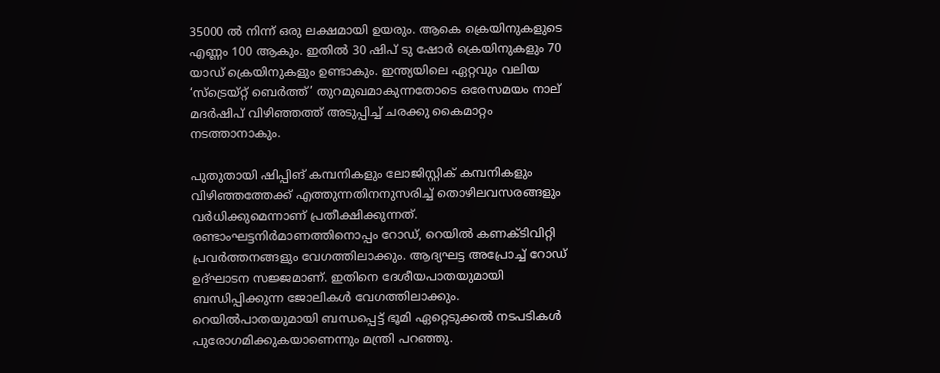35000 ല്‍ നിന്ന് ഒരു ലക്ഷമായി ഉയരും. ആകെ ക്രെയിനുകളുടെ എണ്ണം 100 ആകും. ഇതില്‍ 30 ഷിപ് ടു ഷോര്‍ ക്രെയിനുകളും 70 യാഡ് ക്രെയിനുകളും ഉണ്ടാകും. ഇന്ത്യയിലെ ഏറ്റവും വലിയ ‘സ്ട്രെയ്റ്റ് ബെര്‍ത്ത്’ തുറമുഖമാകുന്നതോടെ ഒരേസമയം നാല് മദര്‍ഷിപ് വിഴിഞ്ഞത്ത് അടുപ്പിച്ച് ചരക്കു കൈമാറ്റം നടത്താനാകും.

പുതുതായി ഷിപ്പിങ് കമ്പനികളും ലോജിസ്റ്റിക് കമ്പനികളും വിഴിഞ്ഞത്തേക്ക് എത്തുന്നതിനനുസരിച്ച് തൊഴിലവസരങ്ങളും വര്‍ധിക്കുമെന്നാണ് പ്രതീക്ഷിക്കുന്നത്. രണ്ടാംഘട്ടനിർമാണത്തിനൊപ്പം റോഡ്, റെയിൽ കണക്ടിവിറ്റി പ്രവർത്തനങ്ങളും വേഗത്തിലാക്കും. ആദ്യഘട്ട അപ്രോച്ച് റോഡ് ഉദ്ഘാടന സജ്ജമാണ്. ഇതിനെ ദേശീയപാതയുമായി ബന്ധിപ്പിക്കുന്ന ജോലികൾ വേഗത്തിലാക്കും. റെയിൽപാതയുമായി ബന്ധപ്പെട്ട് ഭൂമി ഏറ്റെടുക്കൽ നടപടികൾ പുരോഗമിക്കുകയാണെന്നും മന്ത്രി പറഞ്ഞു.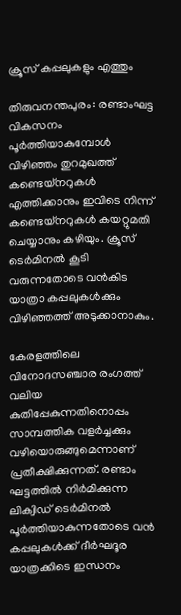ക്രൂസ് കപ്പലുകളും എത്തും

തിരുവനന്തപുരം: രണ്ടാംഘട്ട വികസനം പൂര്‍ത്തിയാകുമ്പോള്‍ വിഴിഞ്ഞം തുറമുഖത്ത് കണ്ടെയ്നറുകള്‍ എത്തിക്കാനും ഇവിടെ നിന്ന് കണ്ടെയ്നറുകള്‍ കയറ്റുമതി ചെയ്യാനും കഴിയും. ക്രൂസ് ടെര്‍മിനല്‍ കൂടി വരുന്നതോടെ വന്‍കിട യാത്രാ കപ്പലുകള്‍ക്കും വിഴിഞ്ഞത്ത് അടുക്കാനാകും.

കേരളത്തിലെ വിനോദസഞ്ചാര രംഗത്ത് വലിയ കുതിപ്പേകുന്നതിനൊപ്പം സാമ്പത്തിക വളര്‍ച്ചക്കും വഴിയൊരുങ്ങുമെന്നാണ് പ്രതീക്ഷിക്കുന്നത്. രണ്ടാം ഘട്ടത്തില്‍ നിര്‍മിക്കുന്ന ലിക്വിഡ് ടെര്‍മിനല്‍ പൂര്‍ത്തിയാകുന്നതോടെ വന്‍ കപ്പലുകള്‍ക്ക് ദീര്‍ഘദൂര യാത്രക്കിടെ ഇന്ധനം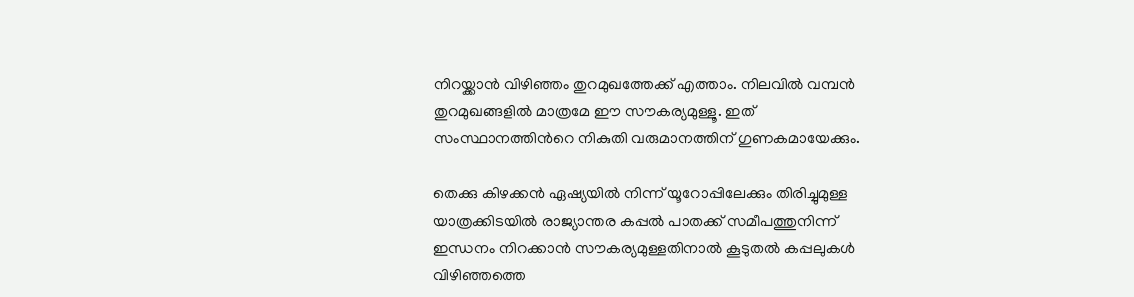നിറയ്ക്കാന്‍ വിഴിഞ്ഞം തുറമുഖത്തേക്ക് എത്താം. നിലവില്‍ വമ്പന്‍ തുറമുഖങ്ങളില്‍ മാത്രമേ ഈ സൗകര്യമുള്ളൂ. ഇത് സംസ്ഥാനത്തിന്‍റെ നികുതി വരുമാനത്തിന് ഗുണകമായേക്കും.

തെക്കു കിഴക്കന്‍ ഏഷ്യയില്‍ നിന്ന് യൂറോപ്പിലേക്കും തിരിച്ചുമുള്ള യാത്രക്കിടയില്‍ രാജ്യാന്തര കപ്പല്‍ പാതക്ക് സമീപത്തുനിന്ന് ഇന്ധനം നിറക്കാന്‍ സൗകര്യമുള്ളതിനാല്‍ കൂടുതല്‍ കപ്പലുകള്‍ വിഴിഞ്ഞത്തെ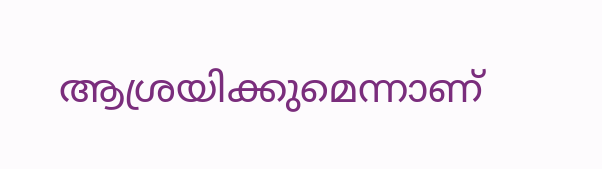ആശ്രയിക്കുമെന്നാണ്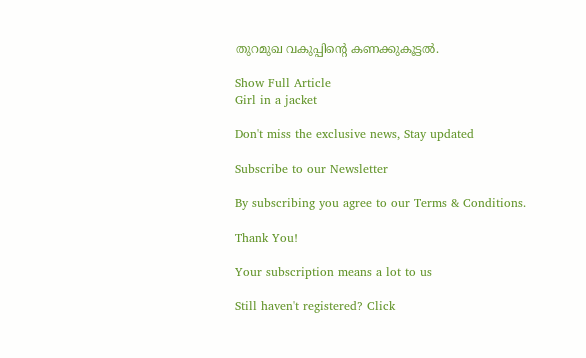തുറമുഖ വകുപ്പിന്‍റെ കണക്കുകൂട്ടൽ.

Show Full Article
Girl in a jacket

Don't miss the exclusive news, Stay updated

Subscribe to our Newsletter

By subscribing you agree to our Terms & Conditions.

Thank You!

Your subscription means a lot to us

Still haven't registered? Click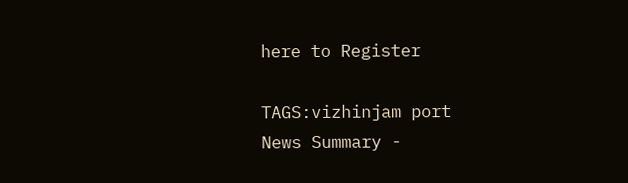here to Register

TAGS:vizhinjam port
News Summary -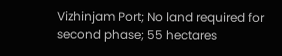Vizhinjam Port; No land required for second phase; 55 hectares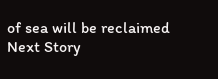of sea will be reclaimed
Next Story